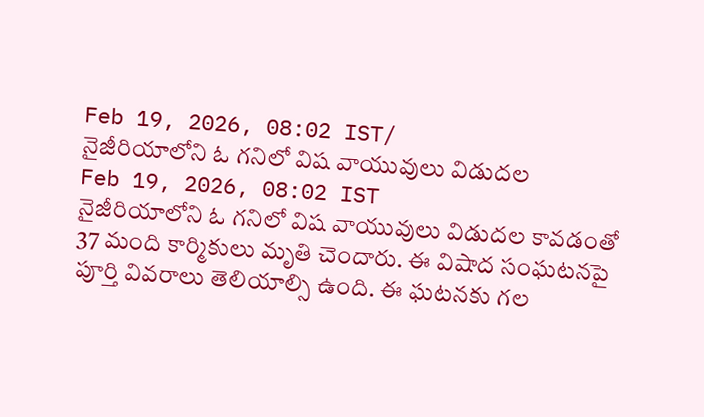Feb 19, 2026, 08:02 IST/
నైజీరియాలోని ఓ గనిలో విష వాయువులు విడుదల
Feb 19, 2026, 08:02 IST
నైజీరియాలోని ఓ గనిలో విష వాయువులు విడుదల కావడంతో 37 మంది కార్మికులు మృతి చెందారు. ఈ విషాద సంఘటనపై పూర్తి వివరాలు తెలియాల్సి ఉంది. ఈ ఘటనకు గల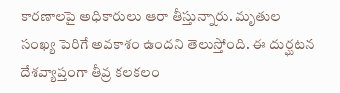కారణాలపై అధికారులు ఆరా తీస్తున్నారు. మృతుల సంఖ్య పెరిగే అవకాశం ఉందని తెలుస్తోంది. ఈ దుర్ఘటన దేశవ్యాప్తంగా తీవ్ర కలకలం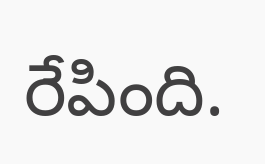రేపింది.